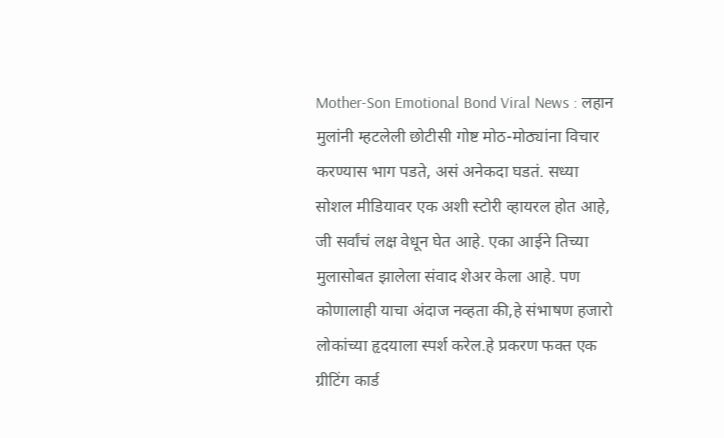Mother-Son Emotional Bond Viral News : लहान मुलांनी म्हटलेली छोटीसी गोष्ट मोठ-मोठ्यांना विचार करण्यास भाग पडते, असं अनेकदा घडतं. सध्या सोशल मीडियावर एक अशी स्टोरी व्हायरल होत आहे, जी सर्वांचं लक्ष वेधून घेत आहे. एका आईने तिच्या मुलासोबत झालेला संवाद शेअर केला आहे. पण कोणालाही याचा अंदाज नव्हता की,हे संभाषण हजारो लोकांच्या हृदयाला स्पर्श करेल.हे प्रकरण फक्त एक ग्रीटिंग कार्ड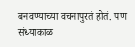बनवण्याच्या वचनापुरतं होतं. पण संध्याकाळ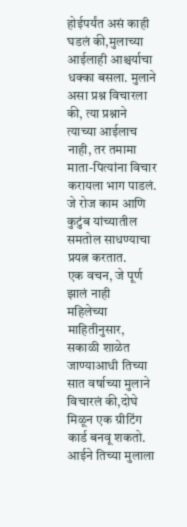होईपर्यंत असं काही घडलं की,मुलाच्या आईलाही आश्चर्याचा धक्का बसला. मुलाने असा प्रश्न विचारला की, त्या प्रश्नाने त्याच्या आईलाच नाही, तर तमामा माता-पित्यांना विचार करायला भाग पाडलं. जे रोज काम आणि कुटुंब यांच्यातील समतोल साधण्याचा प्रयत्न करतात.
एक वचन, जे पूर्ण झालं नाही
महिलेच्या माहितीनुसार, सकाळी शाळेत जाण्याआधी तिच्या सात वर्षाच्या मुलाने विचारलं की,दोघे मिळून एक ग्रीटिंग कार्ड बनवू शकतो. आईने तिच्या मुलाला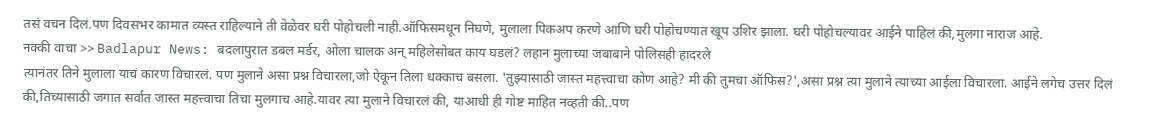तसं वचन दिलं.पण दिवसभर कामात व्यस्त राहिल्याने ती वेळेवर घरी पोहोचली नाही.ऑफिसमधून निघणे, मुलाला पिकअप करणे आणि घरी पोहोचण्यात खूप उशिर झाला. घरी पोहोचल्यावर आईने पाहिलं की,मुलगा नाराज आहे.
नक्की वाचा >> Badlapur News: बदलापुरात डबल मर्डर, ओला चालक अन् महिलेसोबत काय घडलं? लहान मुलाच्या जबाबाने पोलिसही हादरले
त्यानंतर तिने मुलाला याचं कारण विचारलं. पण मुलाने असा प्रश्न विचारला,जो ऐकून तिला धक्काच बसला. 'तुझ्यासाठी जास्त महत्त्वाचा कोण आहे? मी की तुमचा ऑफिस?',असा प्रश्न त्या मुलाने त्याच्या आईला विचारला. आईने लगेच उत्तर दिलं की,तिच्यासाठी जगात सर्वात जास्त महत्त्वाचा तिचा मुलगाच आहे.यावर त्या मुलाने विचारलं की, याआधी ही गोष्ट माहित नव्हती की..पण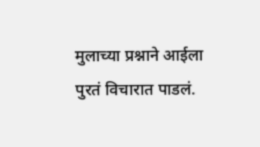मुलाच्या प्रश्नाने आईला पुरतं विचारात पाडलं.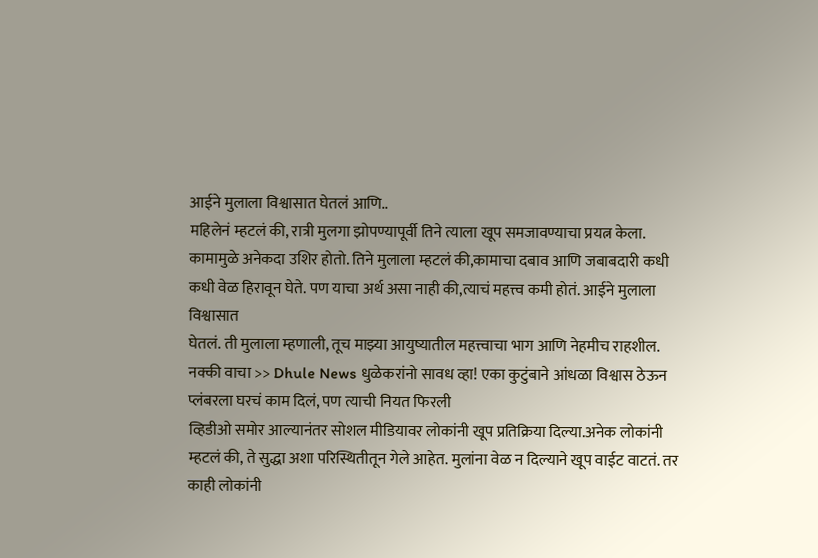आईने मुलाला विश्वासात घेतलं आणि..
महिलेनं म्हटलं की, रात्री मुलगा झोपण्यापूर्वी तिने त्याला खूप समजावण्याचा प्रयत्न केला. कामामुळे अनेकदा उशिर होतो. तिने मुलाला म्हटलं की,कामाचा दबाव आणि जबाबदारी कधी कधी वेळ हिरावून घेते. पण याचा अर्थ असा नाही की,त्याचं महत्त्व कमी होतं. आईने मुलाला विश्वासात
घेतलं. ती मुलाला म्हणाली, तूच माझ्या आयुष्यातील महत्त्वाचा भाग आणि नेहमीच राहशील.
नक्की वाचा >> Dhule News धुळेकरांनो सावध व्हा! एका कुटुंबाने आंधळा विश्वास ठेऊन प्लंबरला घरचं काम दिलं, पण त्याची नियत फिरली
व्हिडीओ समोर आल्यानंतर सोशल मीडियावर लोकांनी खूप प्रतिक्रिया दिल्या.अनेक लोकांनी म्हटलं की, ते सुद्धा अशा परिस्थितीतून गेले आहेत. मुलांना वेळ न दिल्याने खूप वाईट वाटतं. तर काही लोकांनी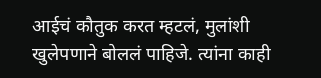आईचं कौतुक करत म्हटलं, मुलांशी खुलेपणाने बोललं पाहिजे. त्यांना काही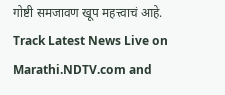गोष्टी समजावण खूप महत्त्वाचं आहे.
Track Latest News Live on Marathi.NDTV.com and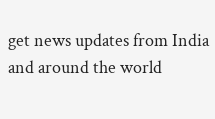get news updates from India and around the world